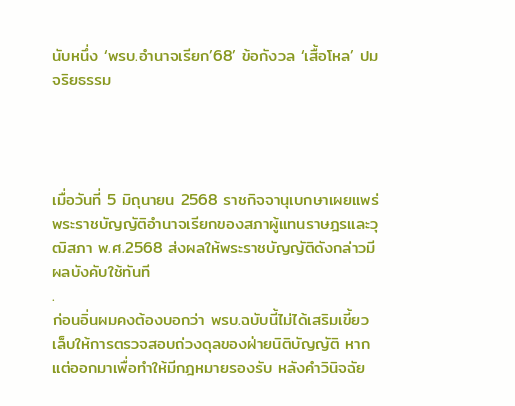นับหนึ่ง ‘พรบ.อำนาจเรียก’68’ ข้อกังวล ‘เสื้อโหล’ ปมจริยธรรม




เมื่อวันที่ 5 มิถุนายน 2568 ราชกิจจานุเบกษาเผยแพร่พระราชบัญญัติอำนาจเรียกของสภาผู้แทนราษฎรและวุฒิสภา พ.ศ.2568 ส่งผลให้พระราชบัญญัติดังกล่าวมีผลบังคับใช้ทันที
.
ก่อนอิ่นผมคงต้องบอกว่า พรบ.ฉบับนี้ไม่ได้เสริมเขี้ยวเล็บให้การตรวจสอบถ่วงดุลของฝ่ายนิติบัญญัติ หากแต่ออกมาเพื่อทำให้มีกฎหมายรองรับ หลังคำวินิจฉัย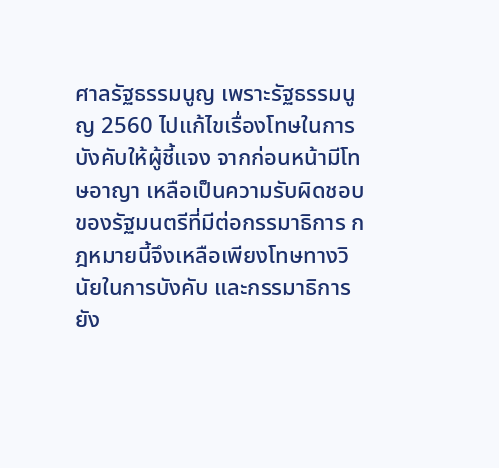ศาลรัฐธรรมนูญ เพราะรัฐธรรมนูญ 2560 ไปแก้ไขเรื่องโทษในการบังคับให้ผู้ชี้แจง จากก่อนหน้ามีโทษอาญา เหลือเป็นความรับผิดชอบของรัฐมนตรีที่มีต่อกรรมาธิการ กฎหมายนี้จึงเหลือเพียงโทษทางวินัยในการบังคับ และกรรมาธิการยัง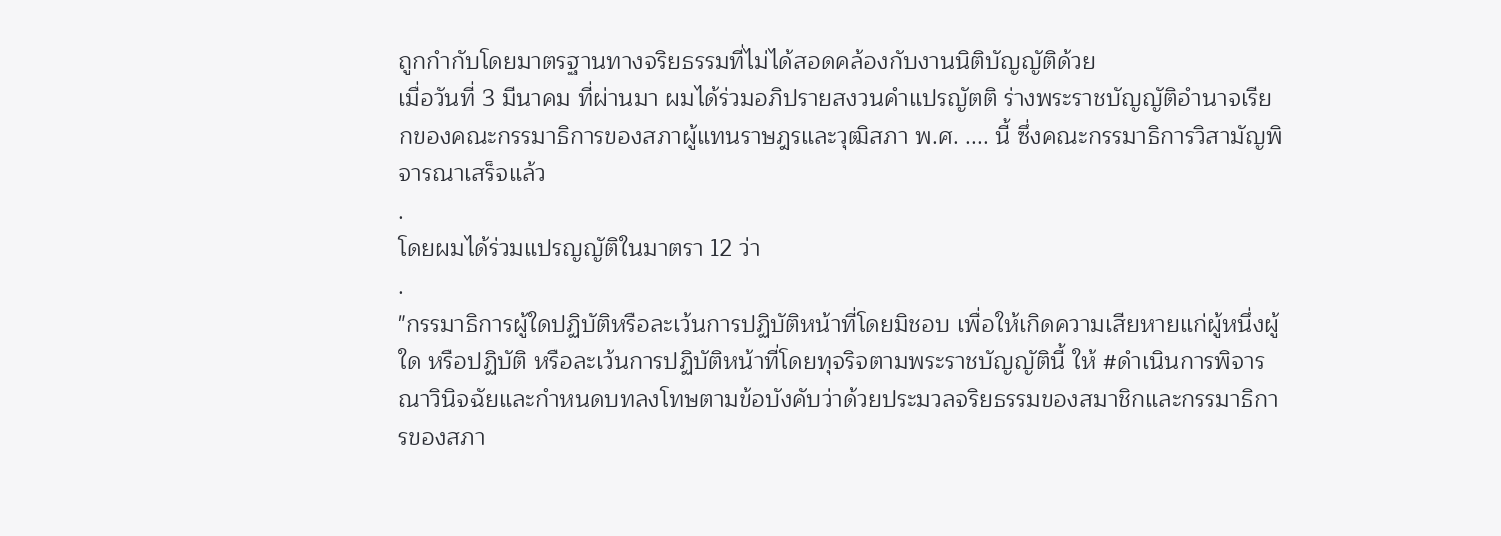ถูกกำกับโดยมาตรฐานทางจริยธรรมที่ไม่ได้สอดคล้องกับงานนิติบัญญัติด้วย
เมื่อวันที่ 3 มีนาคม ที่ผ่านมา ผมได้ร่วมอภิปรายสงวนคำแปรญัตติ ร่างพระราชบัญญัติอำนาจเรียกของคณะกรรมาธิการของสภาผู้แทนราษฎรและวุฒิสภา พ.ศ. .... นี้ ซึ่งคณะกรรมาธิการวิสามัญพิจารณาเสร็จแล้ว
.
โดยผมได้ร่วมแปรญญัติในมาตรา 12 ว่า
.
"กรรมาธิการผู้ใดปฏิบัติหรือละเว้นการปฏิบัติหน้าที่โดยมิชอบ เพื่อให้เกิดความเสียหายแก่ผู้หนึ่งผู้ใด หรือปฏิบัติ หรือละเว้นการปฏิบัติหน้าที่โดยทุจริจตามพระราชบัญญัตินี้ ให้ #ดำเนินการพิจารณาวินิจฉัยและกำหนดบทลงโทษตามข้อบังคับว่าด้วยประมวลจริยธรรมของสมาชิกและกรรมาธิการของสภา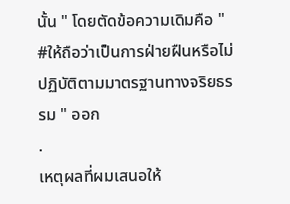นั้น " โดยตัดข้อความเดิมคือ " #ให้ถือว่าเป็นการฝ่ายฝืนหรือไม่ปฏิบัติตามมาตรฐานทางจริยธรรม " ออก
.
เหตุผลที่ผมเสนอให้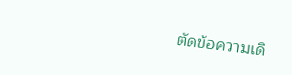ตัดข้อความเดิ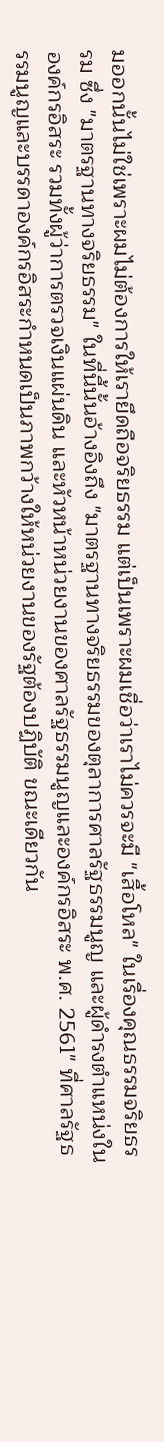มออกนั้นไม่ใช่เพราะผมไม่ต้องการให้เรายึดถือจริยธรรม แต่เป็นเพราะผมเชื่อว่าเราไม่ควรจะมี "เสื้อโหล" ในเรื่องคุณธรรมจริยธรรม ซึ่ง "มาตรฐานทางจริยธรรม" ในที่นี้นั้นอ้างอิงถึง "มาตรฐานทางจริยธรรมของตุลาการศาลรัฐธรรมนูญ และผู้ดำรงตำแหน่งในองค์กรอิสระ รวมทั้งผู้ว่าการตรวจเงินแผ่นดิน และหัวหน้าหน่วยงานของศาลรัฐธรรมนูญและองค์กรอิสระ พ.ศ. 2561" ที่ศาลรัฐธรรมนูญและบรรดาองค์กรอิสระกำหนดเป็นภาพกว้างให้หน่วยงานของรัฐต้องปฏิบัติ ขณะเดียวกัน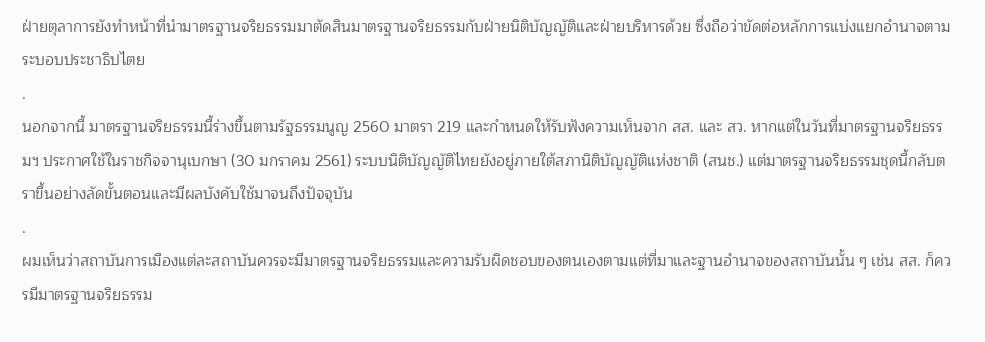ฝ่ายตุลาการยังทำหน้าที่นำมาตรฐานจริยธรรมมาตัดสินมาตรฐานจริยธรรมกับฝ่ายนิติบัญญัติและฝ่ายบริหารด้วย ซึ่งถือว่าขัดต่อหลักการแบ่งแยกอำนาจตามระบอบประชาธิปไตย
.
นอกจากนี้ มาตรฐานจริยธรรมนี้ร่างขึ้นตามรัฐธรรมนูญ 2560 มาตรา 219 และกำหนดให้รับฟังความเห็นจาก สส. และ สว. หากแต่ในวันที่มาตรฐานจริยธรรมฯ ประกาศใช้ในราชกิจจานุเบกษา (30 มกราคม 2561) ระบบนิติบัญญัติไทยยังอยู่ภายใต้สภานิติบัญญัติแห่งชาติ (สนช.) แต่มาตรฐานจริยธรรมชุดนี้กลับตราขึ้นอย่างลัดขั้นตอนและมีผลบังคับใช้มาจนถึงปัจจุบัน
.
ผมเห็นว่าสถาบันการเมืองแต่ละสถาบันควรจะมีมาตรฐานจริยธรรมและความรับผิดชอบของตนเองตามแต่ที่มาและฐานอำนาจของสถาบันนั้น ๆ เช่น สส. ก็ควรมีมาตรฐานจริยธรรม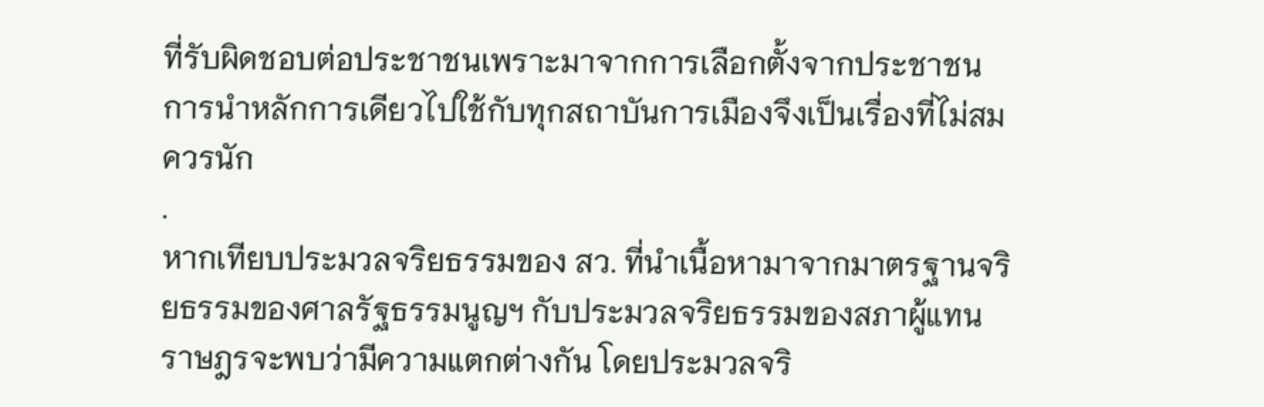ที่รับผิดชอบต่อประชาชนเพราะมาจากการเลือกตั้งจากประชาชน การนำหลักการเดียวไปใช้กับทุกสถาบันการเมืองจึงเป็นเรื่องที่ไม่สมควรนัก
.
หากเทียบประมวลจริยธรรมของ สว. ที่นำเนื้อหามาจากมาตรฐานจริยธรรมของศาลรัฐธรรมนูญฯ กับประมวลจริยธรรมของสภาผู้แทนราษฎรจะพบว่ามีความแตกต่างกัน โดยประมวลจริ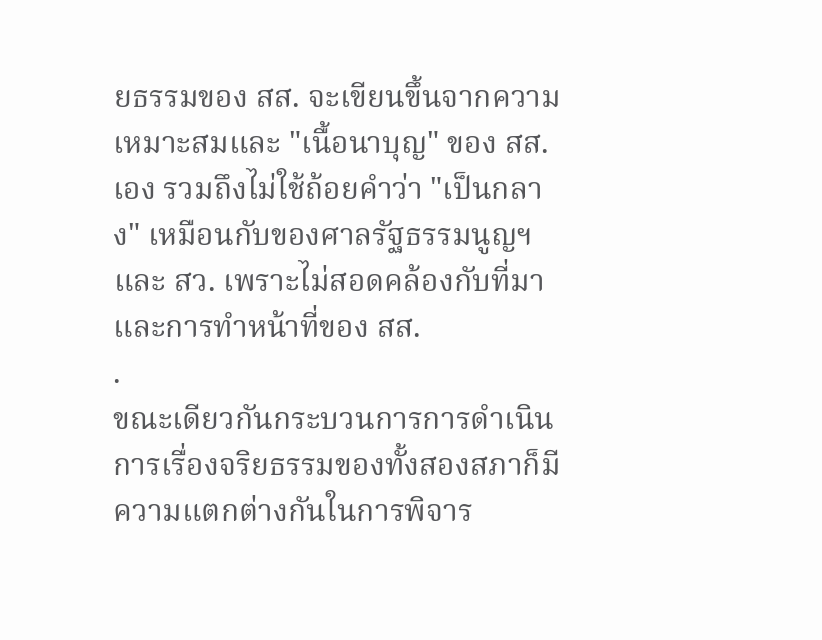ยธรรมของ สส. จะเขียนขึ้นจากความเหมาะสมและ "เนื้อนาบุญ" ของ สส. เอง รวมถึงไม่ใช้ถ้อยคำว่า "เป็นกลาง" เหมือนกับของศาลรัฐธรรมนูญฯ และ สว. เพราะไม่สอดคล้องกับที่มาและการทำหน้าที่ของ สส.
.
ขณะเดียวกันกระบวนการการดำเนินการเรื่องจริยธรรมของทั้งสองสภาก็มีความแตกต่างกันในการพิจาร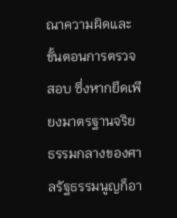ณาความผิดและขั้นตอนการตรวจสอบ ซึ่งหากยึดเพียงมาตรฐานจริยธรรมกลางของศาลรัฐธรรมนูญก็อา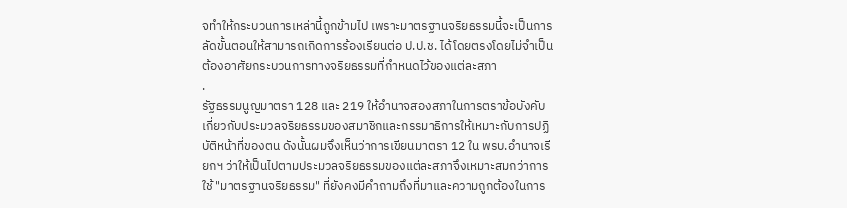จทำให้กระบวนการเหล่านี้ถูกข้ามไป เพราะมาตรฐานจริยธรรมนี้จะเป็นการลัดขั้นตอนให้สามารถเกิดการร้องเรียนต่อ ป.ป.ช. ได้โดยตรงโดยไม่จำเป็นต้องอาศัยกระบวนการทางจริยธรรมที่กำหนดไว้ของแต่ละสภา
.
รัฐธรรมนูญมาตรา 128 และ 219 ให้อำนาจสองสภาในการตราข้อบังคับเกี่ยวกับประมวลจริยธรรมของสมาชิกและกรรมาธิการให้เหมาะกับการปฏิบัติหน้าที่ของตน ดังนั้นผมจึงเห็นว่าการเขียนมาตรา 12 ใน พรบ.อำนาจเรียกฯ ว่าให้เป็นไปตามประมวลจริยธรรมของแต่ละสภาจึงเหมาะสมกว่าการใช้ "มาตรฐานจริยธรรม" ที่ยังคงมีคำถามถึงที่มาและความถูกต้องในการ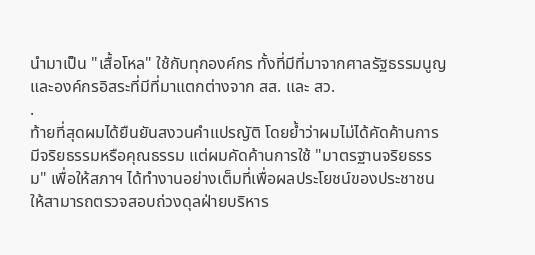นำมาเป็น "เสื้อโหล" ใช้กับทุกองค์กร ทั้งที่มีที่มาจากศาลรัฐธรรมนูญและองค์กรอิสระที่มีที่มาแตกต่างจาก สส. และ สว.
.
ท้ายที่สุดผมได้ยืนยันสงวนคำแปรญัติ โดยย้ำว่าผมไม่ได้คัดค้านการมีจริยธรรมหรือคุณธรรม แต่ผมคัดค้านการใช้ "มาตรฐานจริยธรรม" เพื่อให้สภาฯ ได้ทำงานอย่างเต็มที่เพื่อผลประโยชน์ของประชาชนให้สามารถตรวจสอบถ่วงดุลฝ่ายบริหาร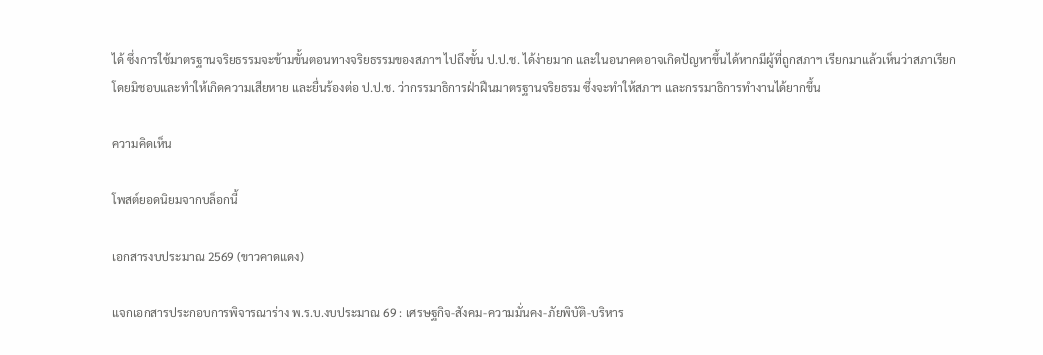ได้ ซึ่งการใช้มาตรฐานจริยธรรมจะข้ามขั้นตอนทางจริยธรรมของสภาฯ ไปถึงขั้น ป.ป.ช. ได้ง่ายมาก และในอนาคตอาจเกิดปัญหาขึ้นได้หากมีผู้ที่ถูกสภาฯ เรียกมาแล้วเห็นว่าสภาเรียกโดยมิชอบและทำให้เกิดความเสียหาย และยื่นร้องต่อ ป.ป.ช. ว่ากรรมาธิการฝ่าฝืนมาตรฐานจริยธรม ซึ่งจะทำให้สภาฯ และกรรมาธิการทำงานได้ยากขึ้น

ความคิดเห็น

โพสต์ยอดนิยมจากบล็อกนี้

เอกสารงบประมาณ 2569 (ขาวคาดแดง)

แจกเอกสารประกอบการพิจารณาร่าง พ.ร.บ.งบประมาณ 69 : เศรษฐกิจ-สังคม-ความมั่นคง-ภัยพิบัติ-บริหาร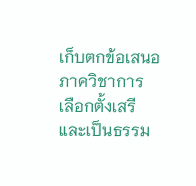เก็บตกข้อเสนอภาควิชาการ เลือกตั้งเสรีและเป็นธรรม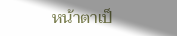หน้าตาเป็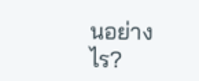นอย่างไร?